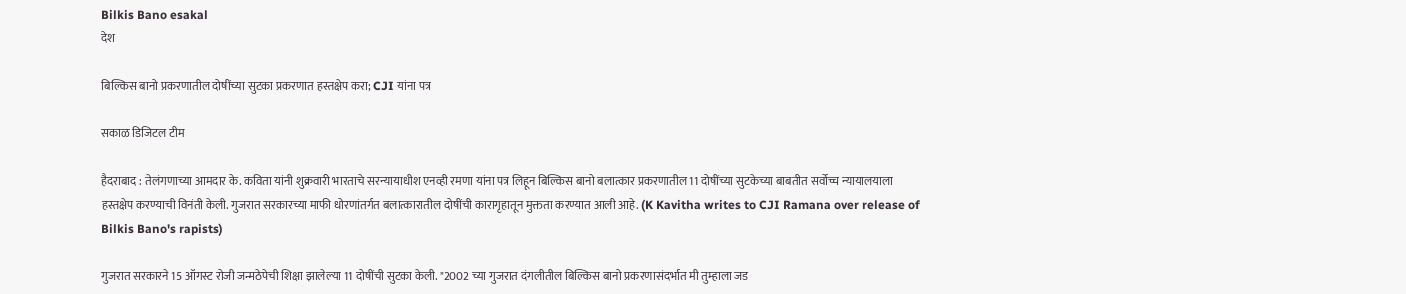Bilkis Bano esakal
देश

बिल्किस बानो प्रकरणातील दोषींच्या सुटका प्रकरणात हस्तक्षेप करा; CJI यांना पत्र

सकाळ डिजिटल टीम

हैदराबाद : तेलंगणाच्या आमदार के. कविता यांनी शुक्रवारी भारताचे सरन्यायाधीश एनव्ही रमणा यांना पत्र लिहून बिल्किस बानो बलात्कार प्रकरणातील 11 दोषींच्या सुटकेच्या बाबतीत सर्वोच्च न्यायालयाला हस्तक्षेप करण्याची विनंती केली. गुजरात सरकारच्या माफी धोरणांतर्गत बलात्कारातील दोषींची कारागृहातून मुक्तता करण्यात आली आहे. (K Kavitha writes to CJI Ramana over release of Bilkis Bano's rapists)

गुजरात सरकारने 15 ऑगस्ट रोजी जन्मठेपेची शिक्षा झालेल्या 11 दोषींची सुटका केली. "2002 च्या गुजरात दंगलीतील बिल्किस बानो प्रकरणासंदर्भात मी तुम्हाला जड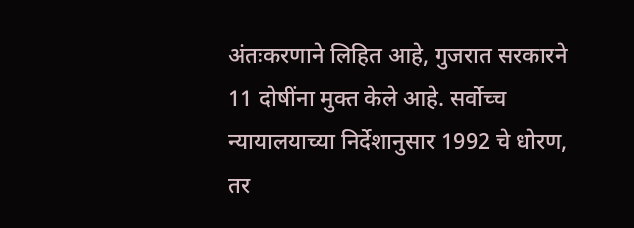अंतःकरणाने लिहित आहे, गुजरात सरकारने 11 दोषींना मुक्त केले आहे. सर्वोच्च न्यायालयाच्या निर्देशानुसार 1992 चे धोरण, तर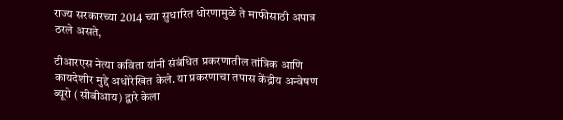राज्य सरकारच्या 2014 च्या सुधारित धोरणामुळे ते माफीसाठी अपात्र ठरले असते,

टीआरएस नेत्या कविता यांनी संबंधित प्रकरणातील तांत्रिक आणि कायदेशीर मुद्दे अधोरेखित केले. या प्रकरणाचा तपास केंद्रीय अन्वेषण ब्यूरो (सीबीआय) द्वारे केला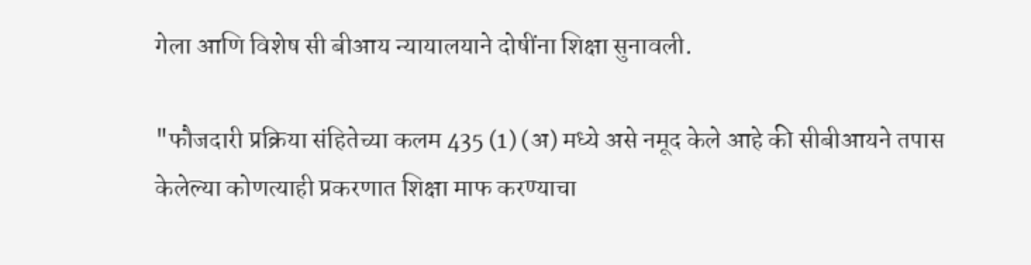गेला आणि विशेष सी बीआय न्यायालयाने दोषींना शिक्षा सुनावली.

"फौजदारी प्रक्रिया संहितेच्या कलम 435 (1) (अ) मध्ये असे नमूद केले आहे की सीबीआयने तपास केलेल्या कोणत्याही प्रकरणात शिक्षा माफ करण्याचा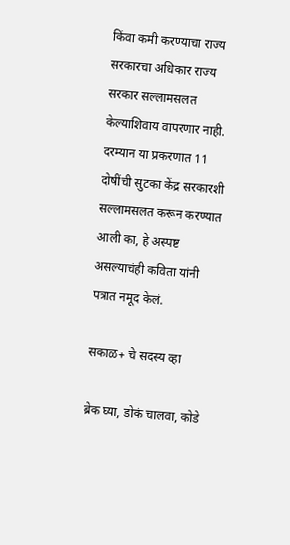किंवा कमी करण्याचा राज्य सरकारचा अधिकार राज्य सरकार सल्लामसलत केल्याशिवाय वापरणार नाही. दरम्यान या प्रकरणात 11 दोषींची सुटका केंद्र सरकारशी सल्लामसलत करून करण्यात आली का, हे अस्पष्ट असल्याचंही कविता यांनी पत्रात नमूद केलं.

सकाळ+ चे सदस्य व्हा

ब्रेक घ्या, डोकं चालवा, कोडे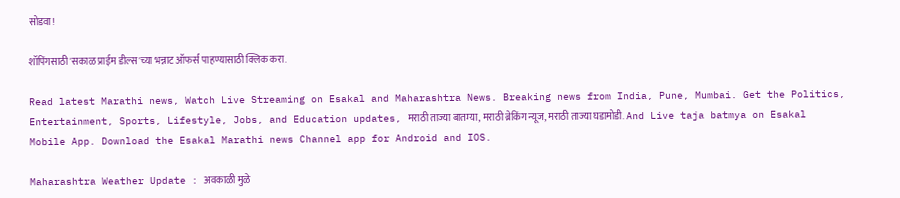सोडवा!

शॉपिंगसाठी 'सकाळ प्राईम डील्स'च्या भन्नाट ऑफर्स पाहण्यासाठी क्लिक करा.

Read latest Marathi news, Watch Live Streaming on Esakal and Maharashtra News. Breaking news from India, Pune, Mumbai. Get the Politics, Entertainment, Sports, Lifestyle, Jobs, and Education updates, मराठी ताज्या बातम्या, मराठी ब्रेकिंग न्यूज, मराठी ताज्या घडामोडी. And Live taja batmya on Esakal Mobile App. Download the Esakal Marathi news Channel app for Android and IOS.

Maharashtra Weather Update : अवकाळी मुळे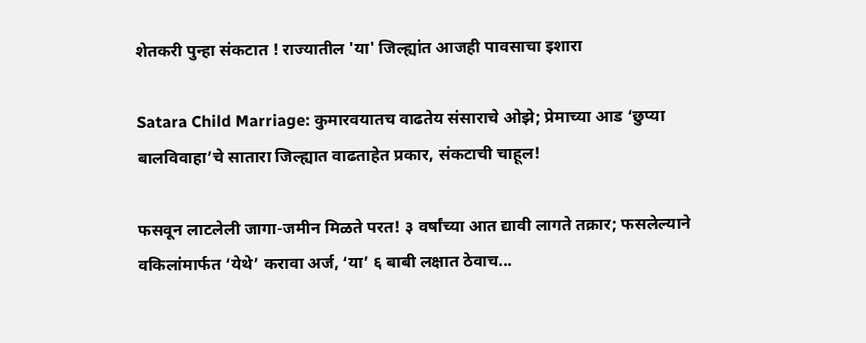शेतकरी पुन्हा संकटात ! राज्यातील 'या' जिल्ह्यांत आजही पावसाचा इशारा

Satara Child Marriage: कुमारवयातच वाढतेय संसाराचे ओझे; प्रेमाच्या आड ‘छुप्या बालविवाहा’चे सातारा जिल्ह्यात वाढताहेत प्रकार, संकटाची चाहूल!

फसवून लाटलेली जागा-जमीन मिळते परत! ३ वर्षांच्या आत द्यावी लागते तक्रार; फसलेल्याने वकिलांमार्फत ‘येथे’ करावा अर्ज, ‘या’ ६ बाबी लक्षात ठेवाच...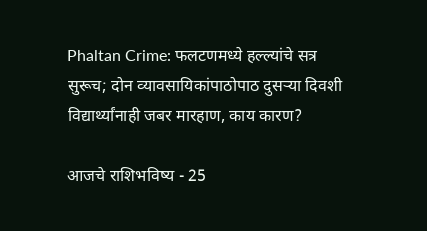Phaltan Crime: फलटणमध्‍ये हल्ल्यांचे सत्र सुरूच; दोन व्‍यावसायिकांपाठोपाठ दुसऱ्या दिवशी विद्यार्थ्यांनाही जबर मारहाण, काय कारण?

आजचे राशिभविष्य - 25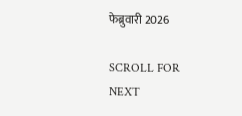फेब्रुवारी 2026

SCROLL FOR NEXT